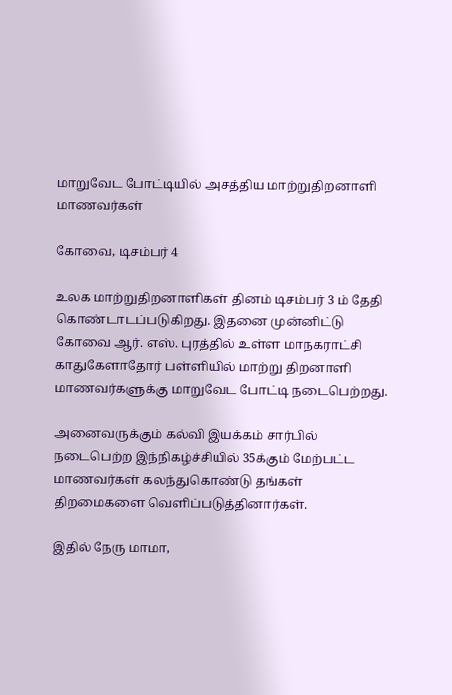மாறுவேட போட்டியில் அசத்திய மாற்றுதிறனாளி மாணவர்கள்

கோவை, டிசம்பர் 4

உலக மாற்றுதிறனாளிகள் தினம் டிசம்பர் 3 ம் தேதி கொண்டாடப்படுகிறது. இதனை முன்னிட்டு கோவை ஆர். எஸ். புரத்தில் உள்ள மாநகராட்சி காதுகேளாதோர் பள்ளியில் மாற்று திறனாளி மாணவர்களுக்கு மாறுவேட போட்டி நடைபெற்றது.

அனைவருக்கும் கல்வி இயக்கம் சார்பில் நடைபெற்ற இந்நிகழ்ச்சியில் 35க்கும் மேற்பட்ட மாணவர்கள் கலந்துகொண்டு தங்கள் திறமைகளை வெளிப்படுத்தினார்கள்.

இதில் நேரு மாமா,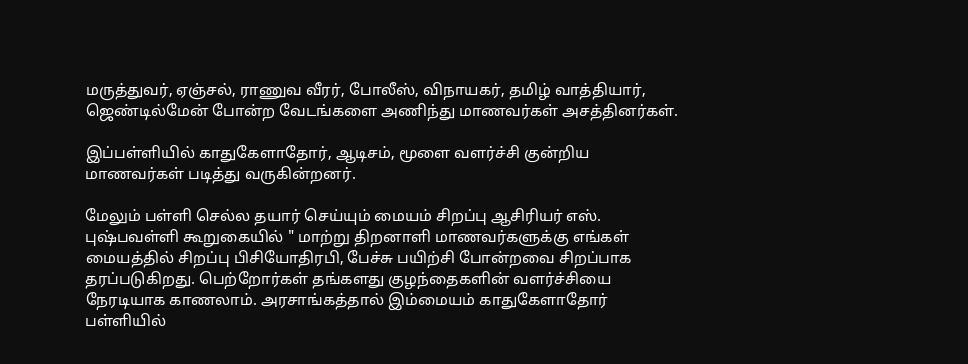மருத்துவர், ஏஞ்சல், ராணுவ வீரர், போலீஸ், விநாயகர், தமிழ் வாத்தியார், ஜெண்டில்மேன் போன்ற வேடங்களை அணிந்து மாணவர்கள் அசத்தினர்கள்.

இப்பள்ளியில் காதுகேளாதோர், ஆடிசம், மூளை வளர்ச்சி குன்றிய மாணவர்கள் படித்து வருகின்றனர்.

மேலும் பள்ளி செல்ல தயார் செய்யும் மையம் சிறப்பு ஆசிரியர் எஸ். புஷ்பவள்ளி கூறுகையில் " மாற்று திறனாளி மாணவர்களுக்கு எங்கள் மையத்தில் சிறப்பு பிசியோதிரபி, பேச்சு பயிற்சி போன்றவை சிறப்பாக தரப்படுகிறது. பெற்றோர்கள் தங்களது குழந்தைகளின் வளர்ச்சியை நேரடியாக காணலாம். அரசாங்கத்தால் இம்மையம் காதுகேளாதோர் பள்ளியில்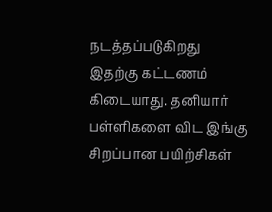நடத்தப்படுகிறது இதற்கு கட்டணம் கிடையாது. தனியார் பள்ளிகளை விட இங்கு சிறப்பான பயிற்சிகள்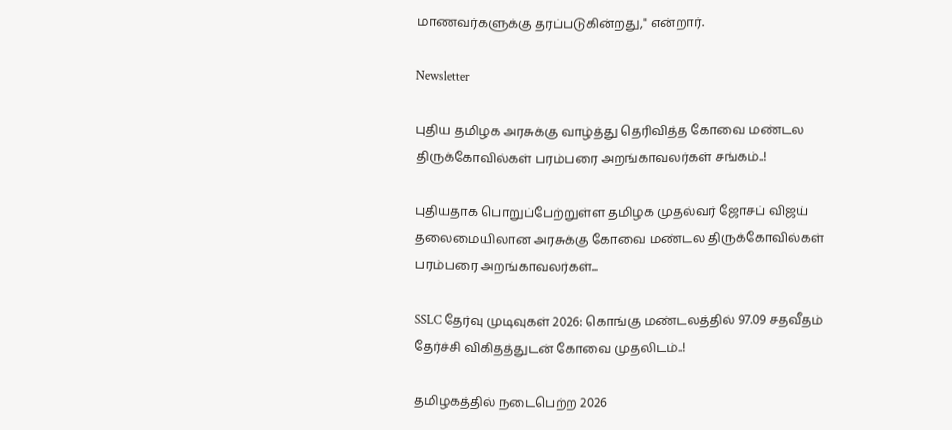மாணவர்களுக்கு தரப்படுகின்றது," என்றார்.

Newsletter

புதிய தமிழக அரசுக்கு வாழ்த்து தெரிவித்த கோவை மண்டல திருக்கோவில்கள் பரம்பரை அறங்காவலர்கள் சங்கம்..!

புதியதாக பொறுப்பேற்றுள்ள தமிழக முதல்வர் ஜோசப் விஜய் தலைமையிலான அரசுக்கு கோவை மண்டல திருக்கோவில்கள் பரம்பரை அறங்காவலர்கள்...

SSLC தேர்வு முடிவுகள் 2026: கொங்கு மண்டலத்தில் 97.09 சதவீதம் தேர்ச்சி விகிதத்துடன் கோவை முதலிடம்..!

தமிழகத்தில் நடைபெற்ற 2026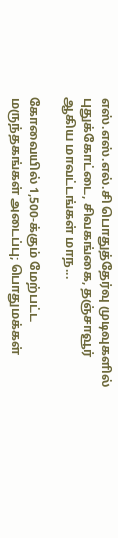எஸ்.எஸ்.எல்.சி பொதுத்தேர்வு முடிவுகளில் புதுக்கோட்டை, சிவகங்கை, தஞ்சாவூர் ஆகிய மாவட்டங்கள் மாந...

கோவையில் 1,500-க்கும் மேற்பட்ட மருந்தகங்கள் அடைப்பு; பொதுமக்கள்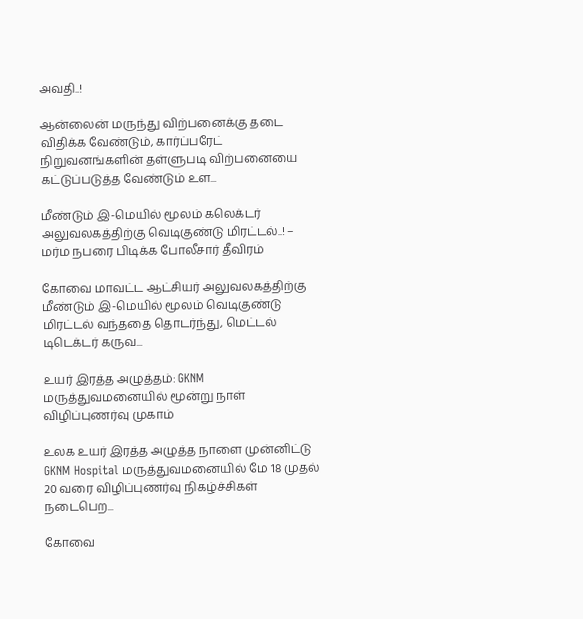அவதி..!

ஆன்லைன் மருந்து விற்பனைக்கு தடை விதிக்க வேண்டும், கார்ப்பரேட் நிறுவனங்களின் தள்ளுபடி விற்பனையை கட்டுப்படுத்த வேண்டும் உள...

மீண்டும் இ-மெயில் மூலம் கலெக்டர் அலுவலகத்திற்கு வெடிகுண்டு மிரட்டல்..! – மர்ம நபரை பிடிக்க போலீசார் தீவிரம்

கோவை மாவட்ட ஆட்சியர் அலுவலகத்திற்கு மீண்டும் இ-மெயில் மூலம் வெடிகுண்டு மிரட்டல் வந்ததை தொடர்ந்து, மெட்டல் டிடெக்டர் கருவ...

உயர் இரத்த அழுத்தம்: GKNM மருத்துவமனையில் மூன்று நாள் விழிப்புணர்வு முகாம்

உலக உயர் இரத்த அழுத்த நாளை முன்னிட்டு GKNM Hospital மருத்துவமனையில் மே 18 முதல் 20 வரை விழிப்புணர்வு நிகழ்ச்சிகள் நடைபெற...

கோவை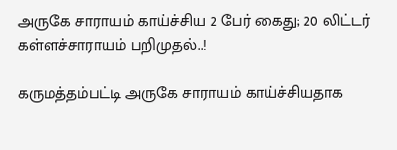அருகே சாராயம் காய்ச்சிய 2 பேர் கைது; 20 லிட்டர் கள்ளச்சாராயம் பறிமுதல்..!

கருமத்தம்பட்டி அருகே சாராயம் காய்ச்சியதாக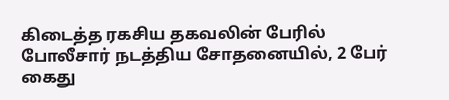கிடைத்த ரகசிய தகவலின் பேரில் போலீசார் நடத்திய சோதனையில், 2 பேர் கைது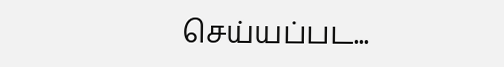செய்யப்பட...